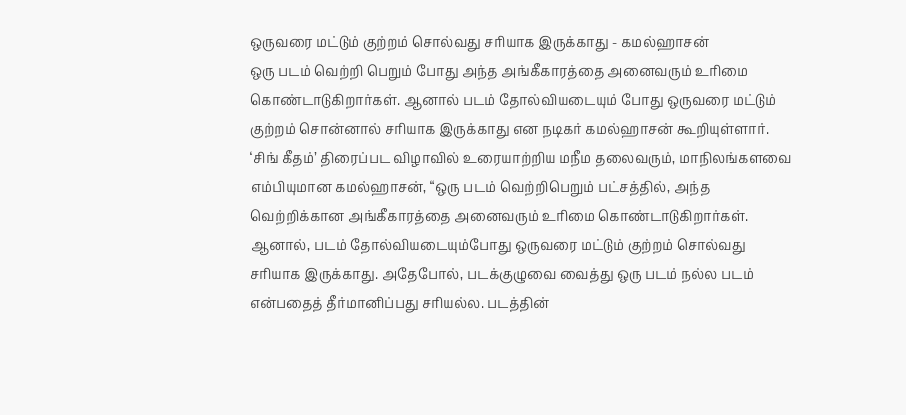ஒருவரை மட்டும் குற்றம் சொல்வது சரியாக இருக்காது - கமல்ஹாசன்
ஒரு படம் வெற்றி பெறும் போது அந்த அங்கீகாரத்தை அனைவரும் உரிமை கொண்டாடுகிறார்கள். ஆனால் படம் தோல்வியடையும் போது ஒருவரை மட்டும் குற்றம் சொன்னால் சரியாக இருக்காது என நடிகர் கமல்ஹாசன் கூறியுள்ளார்.
‘சிங் கீதம்’ திரைப்பட விழாவில் உரையாற்றிய மநீம தலைவரும், மாநிலங்களவை எம்பியுமான கமல்ஹாசன், “ஒரு படம் வெற்றிபெறும் பட்சத்தில், அந்த வெற்றிக்கான அங்கீகாரத்தை அனைவரும் உரிமை கொண்டாடுகிறார்கள். ஆனால், படம் தோல்வியடையும்போது ஒருவரை மட்டும் குற்றம் சொல்வது சரியாக இருக்காது. அதேபோல், படக்குழுவை வைத்து ஒரு படம் நல்ல படம் என்பதைத் தீர்மானிப்பது சரியல்ல. படத்தின்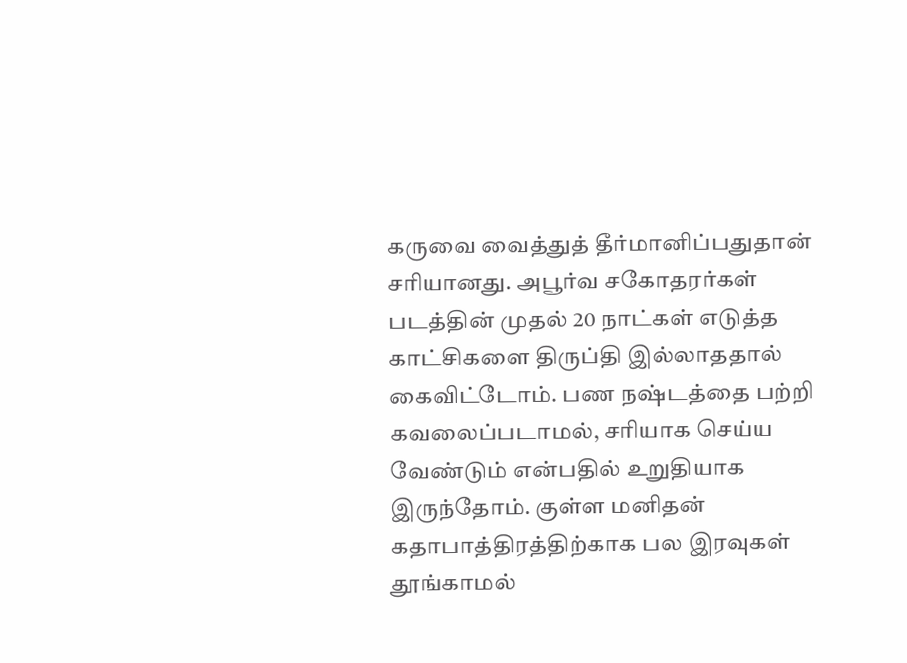கருவை வைத்துத் தீர்மானிப்பதுதான் சரியானது. அபூர்வ சகோதரர்கள் படத்தின் முதல் 20 நாட்கள் எடுத்த காட்சிகளை திருப்தி இல்லாததால் கைவிட்டோம். பண நஷ்டத்தை பற்றி கவலைப்படாமல், சரியாக செய்ய வேண்டும் என்பதில் உறுதியாக இருந்தோம். குள்ள மனிதன் கதாபாத்திரத்திற்காக பல இரவுகள் தூங்காமல்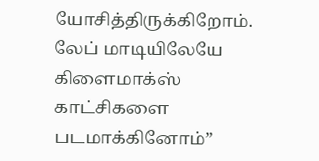யோசித்திருக்கிறோம். லேப் மாடியிலேயே கிளைமாக்ஸ் காட்சிகளை படமாக்கினோம்”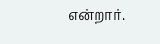என்றார்.